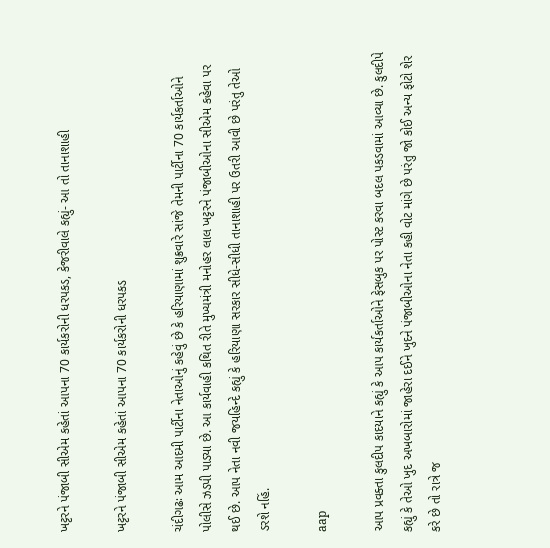ખટ્ટરને પંજાબી સીએમ કહેતાં આપના 70 કાર્યકરોની ધરપકડ, કેજરીવાલે કહ્યું- આ તો તાનાશાહી

ખટ્ટરને પંજાબી સીએમ કહેતાં આપના 70 કાર્યકરોની ધરપકડ

ચંદીગઢઃ આમ આદમી પાર્ટીના નેતાઓનું કહેવું છે કે હરિયાણામાં શુક્રવારે સાંજે તેમની પાર્ટીના 70 કાર્યકર્તાઓને પોલીસે ઝડપી પાડ્યા છે. આ કાર્યવાહી કથિત રીતે મુખ્યમંત્રી મનોહર લાલ ખટ્ટરને પંજાબીઓના સીએમ કહેવા પર થઈ છે. આપ નેતા નવી જયહિન્દે કહ્યું કે હરિયાણા સરકાર સીધે-સીધી તાનાશાહી પર ઉતરી આવી છે પરંતુ તેઓ ડરશે નહિં.

aap

આપ પ્રવક્તા કુલદીપ કાદયાને કહ્યું કે આપ કાર્યકર્તાઓને ફેસબુક પર પોસ્ટ કરવા બદલ પકડવામાં આવ્યા છે. કુલદીપે કહ્યું કે તેઓ ખુદ અખબારોમાં જાહેરા દઈને ખુદને પંજાબીઓના નેતા કહી વોટ માંગે છે પરંતુ જો કોઈ અન્ય ફોટો શેર કરે છે તો રાત્રે જ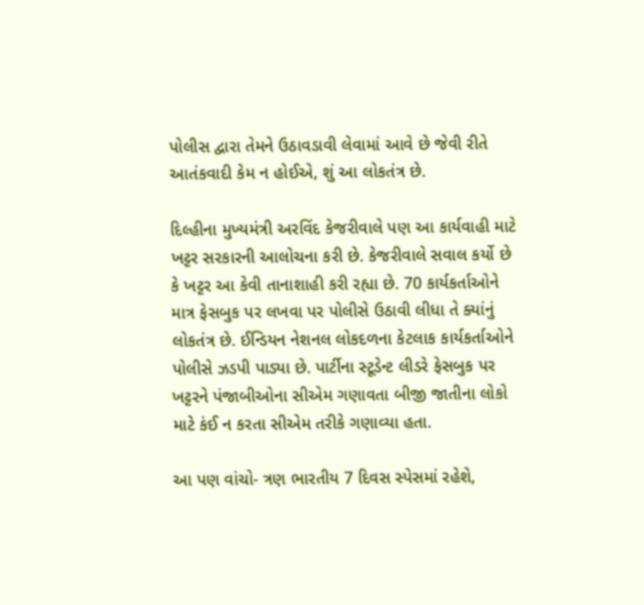પોલીસ દ્વારા તેમને ઉઠાવડાવી લેવામાં આવે છે જેવી રીતે આતંકવાદી કેમ ન હોઈએ, શું આ લોકતંત્ર છે.

દિલ્હીના મુખ્યમંત્રી અરવિંદ કેજરીવાલે પણ આ કાર્યવાહી માટે ખટ્ટર સરકારની આલોચના કરી છે. કેજરીવાલે સવાલ કર્યો છે કે ખટ્ટર આ કેવી તાનાશાહી કરી રહ્યા છે. 70 કાર્યકર્તાઓને માત્ર ફેસબુક પર લખવા પર પોલીસે ઉઠાવી લીધા તે ક્યાંનું લોકતંત્ર છે. ઈન્ડિયન નેશનલ લોકદળના કેટલાક કાર્યકર્તાઓને પોલીસે ઝડપી પાડ્યા છે. પાર્ટીના સ્ટૂડેન્ટ લીડરે ફેસબુક પર ખટ્ટરને પંજાબીઓના સીએમ ગણાવતા બીજી જાતીના લોકો માટે કંઈ ન કરતા સીએમ તરીકે ગણાવ્યા હતા.

આ પણ વાંચો- ત્રણ ભારતીય 7 દિવસ સ્પેસમાં રહેશે,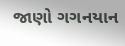જાણો ગગનયાન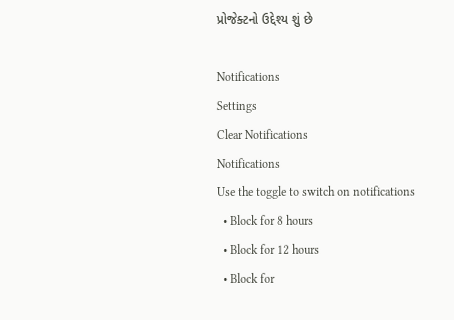પ્રોજેક્ટનો ઉદ્દેશ્ય શું છે

Notifications
Settings
Clear Notifications
Notifications
Use the toggle to switch on notifications
  • Block for 8 hours
  • Block for 12 hours
  • Block for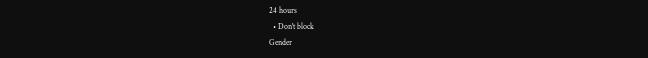24 hours
  • Don't block
Gender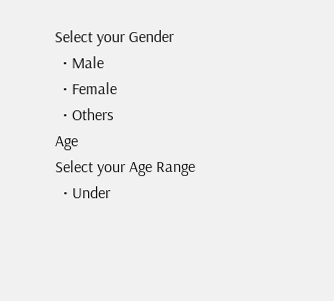Select your Gender
  • Male
  • Female
  • Others
Age
Select your Age Range
  • Under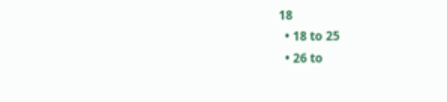18
  • 18 to 25
  • 26 to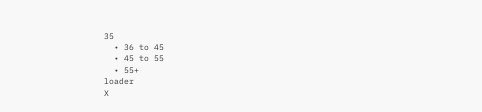35
  • 36 to 45
  • 45 to 55
  • 55+
loader
X